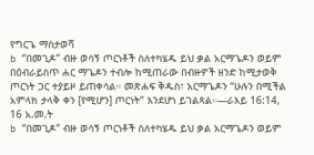የግርጌ ማስታወሻ
b “በመጊዶ” ብዙ ወሳኝ ጦርነቶች ስለተካሄዱ ይህ ቃል አርማጌዶን ወይም በዕብራይስጥ ሐር ማጌዶን ተብሎ ከሚጠራው በብዙዎች ዘንድ ከሚታወቅ ጦርነት ጋር ተያይዞ ይጠቀሳል። መጽሐፍ ቅዱስ፣ አርማጌዶን “ሁሉን በሚችል አምላክ ታላቅ ቀን [የሚሆን] ጦርነት” እንደሆነ ይገልጻል።—ራእይ 16:14, 16 አ.መ.ት
b “በመጊዶ” ብዙ ወሳኝ ጦርነቶች ስለተካሄዱ ይህ ቃል አርማጌዶን ወይም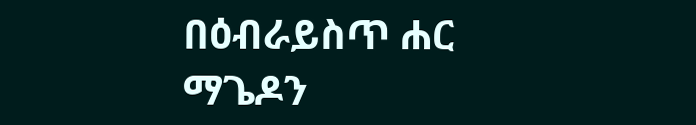በዕብራይስጥ ሐር ማጌዶን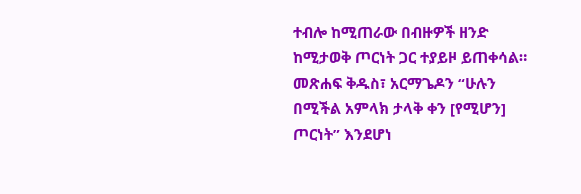ተብሎ ከሚጠራው በብዙዎች ዘንድ ከሚታወቅ ጦርነት ጋር ተያይዞ ይጠቀሳል። መጽሐፍ ቅዱስ፣ አርማጌዶን “ሁሉን በሚችል አምላክ ታላቅ ቀን [የሚሆን] ጦርነት” እንደሆነ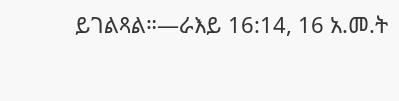ይገልጻል።—ራእይ 16:14, 16 አ.መ.ት